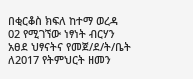በቂርቆስ ክፍለ ከተማ ወረዳ 02 የሚገኘው ነፃነት ብርሃን አፀደ ህፃናትና የመጀ/ደ/ት/ቤት ለ2017 የትምህርት ዘመን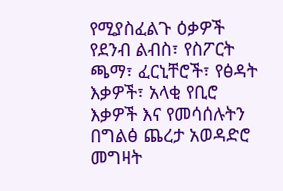የሚያስፈልጉ ዕቃዎች የደንብ ልብስ፣ የስፖርት ጫማ፣ ፈርኒቸሮች፣ የፅዳት እቃዎች፣ አላቂ የቢሮ እቃዎች እና የመሳሰሉትን በግልፅ ጨረታ አወዳድሮ መግዛት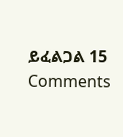ይፈልጋል 15 Comments